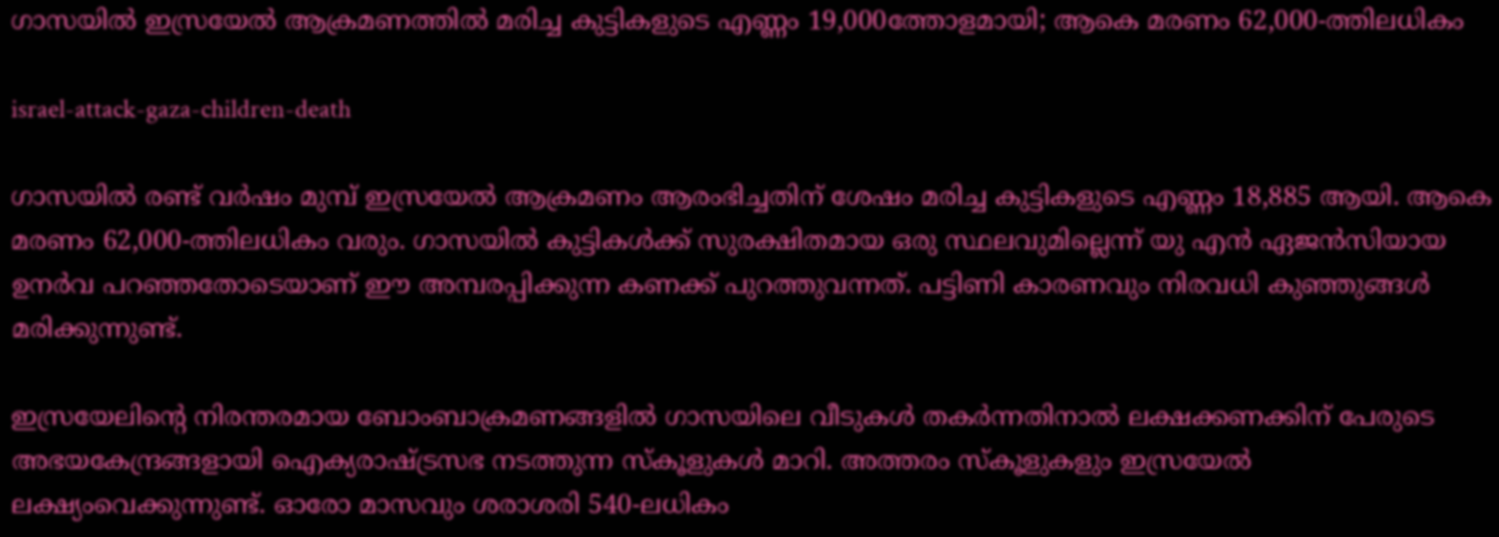ഗാസയിൽ ഇസ്രയേൽ ആക്രമണത്തിൽ മരിച്ച കുട്ടികളുടെ എണ്ണം 19,000ത്തോളമായി; ആകെ മരണം 62,000-ത്തിലധികം

israel-attack-gaza-children-death

ഗാസയില്‍ രണ്ട് വര്‍ഷം മുമ്പ് ഇസ്രയേല്‍ ആക്രമണം ആരംഭിച്ചതിന് ശേഷം മരിച്ച കുട്ടികളുടെ എണ്ണം 18,885 ആയി. ആകെ മരണം 62,000-ത്തിലധികം വരും. ഗാസയിൽ കുട്ടികള്‍ക്ക് സുരക്ഷിതമായ ഒരു സ്ഥലവുമില്ലെന്ന് യു എൻ ഏജന്‍സിയായ ഉനർവ പറഞ്ഞതോടെയാണ് ഈ അമ്പരപ്പിക്കുന്ന കണക്ക് പുറത്തുവന്നത്. പട്ടിണി കാരണവും നിരവധി കുഞ്ഞുങ്ങൾ മരിക്കുന്നുണ്ട്.

ഇസ്രയേലിന്റെ നിരന്തരമായ ബോംബാക്രമണങ്ങളില്‍ ഗാസയിലെ വീടുകള്‍ തകര്‍ന്നതിനാൽ ലക്ഷക്കണക്കിന് പേരുടെ അഭയകേന്ദ്രങ്ങളായി ഐക്യരാഷ്ട്രസഭ നടത്തുന്ന സ്‌കൂളുകള്‍ മാറി. അത്തരം സ്കൂളുകളും ഇസ്രയേൽ ലക്ഷ്യംവെക്കുന്നുണ്ട്. ഓരോ മാസവും ശരാശരി 540-ലധികം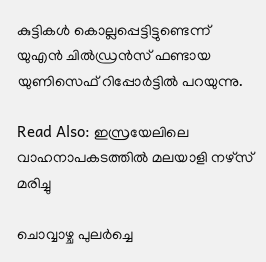കുട്ടികള്‍ കൊല്ലപ്പെട്ടിട്ടുണ്ടെന്ന് യുഎന്‍ ചില്‍ഡ്രന്‍സ് ഫണ്ടായ യുണിസെഫ് റിപ്പോർട്ടിൽ പറയുന്നു.

Read Also: ഇസ്രയേലിലെ വാഹനാപകടത്തില്‍ മലയാളി നഴ്‌സ് മരിച്ചു

ചൊവ്വാഴ്ച പുലര്‍ച്ചെ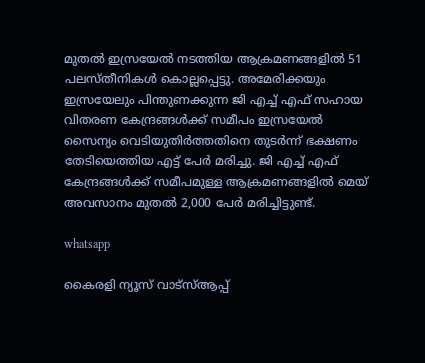മുതല്‍ ഇസ്രയേല്‍ നടത്തിയ ആക്രമണങ്ങളില്‍ 51 പലസ്തീനികള്‍ കൊല്ലപ്പെട്ടു. അമേരിക്കയും ഇസ്രയേലും പിന്തുണക്കുന്ന ജി എച്ച് എഫ് സഹായ വിതരണ കേന്ദ്രങ്ങള്‍ക്ക് സമീപം ഇസ്രയേല്‍ സൈന്യം വെടിയുതിര്‍ത്തതിനെ തുടർന്ന് ഭക്ഷണം തേടിയെത്തിയ എട്ട് പേർ മരിച്ചു. ജി എച്ച് എഫ് കേന്ദ്രങ്ങൾക്ക് സമീപമുള്ള ആക്രമണങ്ങളിൽ മെയ് അവസാനം മുതല്‍ 2,000 പേർ മരിച്ചിട്ടുണ്ട്.

whatsapp

കൈരളി ന്യൂസ് വാട്‌സ്ആപ്പ്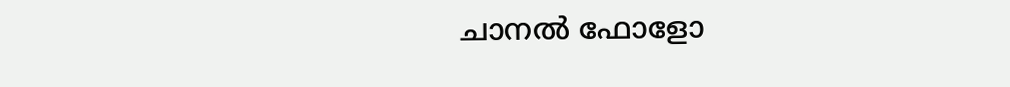ചാനല്‍ ഫോളോ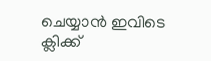ചെയ്യാന്‍ ഇവിടെ ക്ലിക്ക്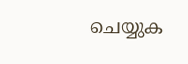ചെയ്യുക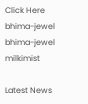Click Here
bhima-jewel
bhima-jewel
milkimist

Latest News